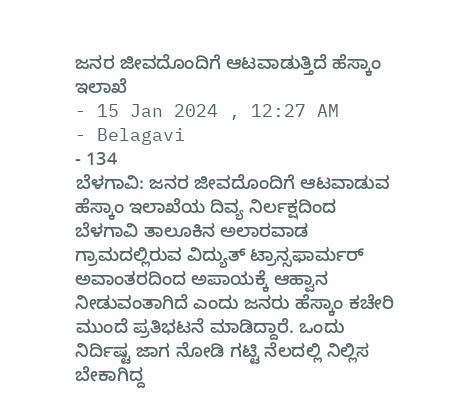ಜನರ ಜೀವದೊಂದಿಗೆ ಆಟವಾಡುತ್ತಿದೆ ಹೆಸ್ಕಾಂ ಇಲಾಖೆ
- 15 Jan 2024 , 12:27 AM
- Belagavi
- 134
ಬೆಳಗಾವಿ: ಜನರ ಜೀವದೊಂದಿಗೆ ಆಟವಾಡುವ ಹೆಸ್ಕಾಂ ಇಲಾಖೆಯ ದಿವ್ಯ ನಿರ್ಲಕ್ಷದಿಂದ ಬೆಳಗಾವಿ ತಾಲೂಕಿನ ಅಲಾರವಾಡ ಗ್ರಾಮದಲ್ಲಿರುವ ವಿದ್ಯುತ್ ಟ್ರಾನ್ಸಫಾರ್ಮರ್ ಅವಾಂತರದಿಂದ ಅಪಾಯಕ್ಕೆ ಆಹ್ವಾನ ನೀಡುವಂತಾಗಿದೆ ಎಂದು ಜನರು ಹೆಸ್ಕಾಂ ಕಚೇರಿ ಮುಂದೆ ಪ್ರತಿಭಟನೆ ಮಾಡಿದ್ದಾರೆ. ಒಂದು ನಿರ್ದಿಷ್ಟ ಜಾಗ ನೋಡಿ ಗಟ್ಟಿ ನೆಲದಲ್ಲಿ ನಿಲ್ಲಿಸ ಬೇಕಾಗಿದ್ದ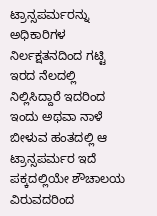ಟ್ರಾನ್ಸಪರ್ಮರನ್ನು ಅಧಿಕಾರಿಗಳ ನಿರ್ಲಕ್ಷತನದಿಂದ ಗಟ್ಟಿ ಇರದ ನೆಲದಲ್ಲಿ ನಿಲ್ಲಿಸಿದ್ದಾರೆ ಇದರಿಂದ ಇಂದು ಅಥವಾ ನಾಳೆ ಬೀಳುವ ಹಂತದಲ್ಲಿ ಆ ಟ್ರಾನ್ಸಪರ್ಮರ ಇದೆ ಪಕ್ಕದಲ್ಲಿಯೇ ಶೌಚಾಲಯ ವಿರುವದರಿಂದ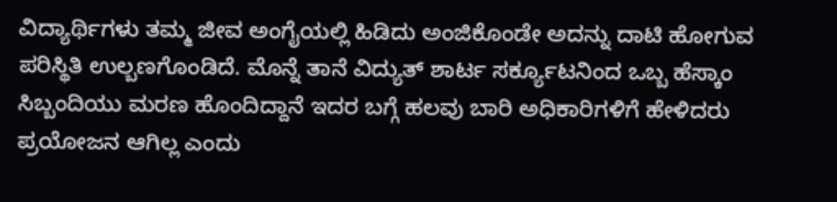ವಿದ್ಯಾರ್ಥಿಗಳು ತಮ್ಮ ಜೀವ ಅಂಗೈಯಲ್ಲಿ ಹಿಡಿದು ಅಂಜಿಕೊಂಡೇ ಅದನ್ನು ದಾಟಿ ಹೋಗುವ ಪರಿಸ್ಥಿತಿ ಉಲ್ಬಣಗೊಂಡಿದೆ. ಮೊನ್ನೆ ತಾನೆ ವಿದ್ಯುತ್ ಶಾರ್ಟ ಸರ್ಕ್ಯೂಟನಿಂದ ಒಬ್ಬ ಹೆಸ್ಕಾಂ ಸಿಬ್ಬಂದಿಯು ಮರಣ ಹೊಂದಿದ್ದಾನೆ ಇದರ ಬಗ್ಗೆ ಹಲವು ಬಾರಿ ಅಧಿಕಾರಿಗಳಿಗೆ ಹೇಳಿದರು ಪ್ರಯೋಜನ ಆಗಿಲ್ಲ ಎಂದು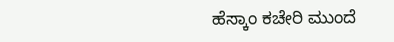ಹೆಸ್ಕಾಂ ಕಚೇರಿ ಮುಂದೆ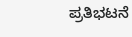ಪ್ರತಿಭಟನೆ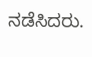ನಡೆಸಿದರು.